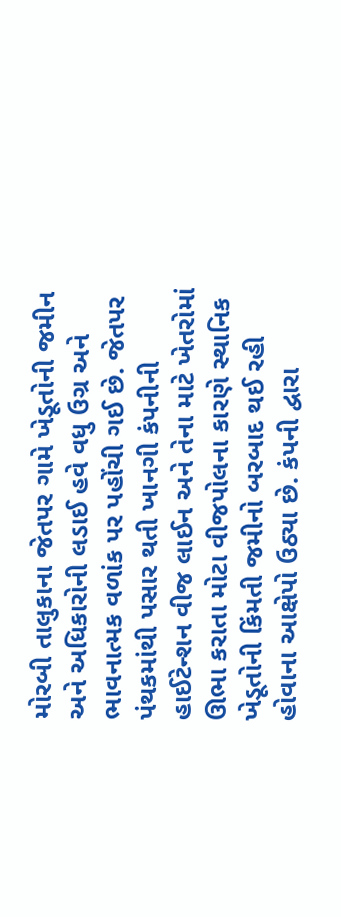મોરબી તાલુકાના જેતપર ગામે ખેડૂતોની જમીન અને અધિકારોની લડાઈ હવે વધુ ઉગ્ર અને ભાવનાત્મક વળાંક પર પહોંચી ગઈ છે. જેતપર પંથકમાંથી પસાર થતી ખાનગી કંપનીની હાઈટેન્શન વીજ લાઈન અને તેના માટે ખેતરોમાં ઊભા કરાતા મોટા વીજપોલના કારણે સ્થાનિક ખેડૂતોની કિંમતી જમીનો બરબાદ થઈ રહી હોવાના આક્ષેપો ઉઠ્યા છે. કંપની દ્વારા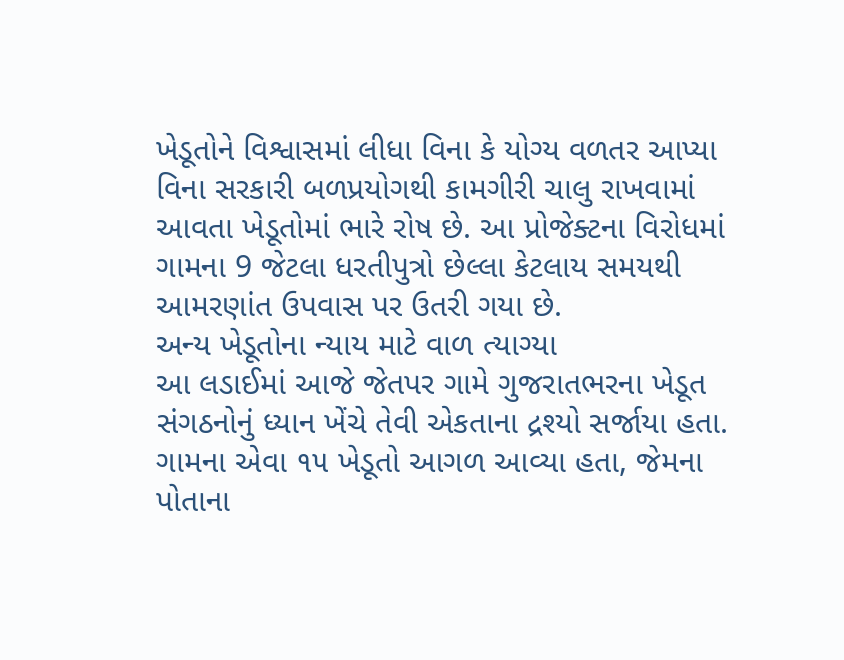ખેડૂતોને વિશ્વાસમાં લીધા વિના કે યોગ્ય વળતર આપ્યા વિના સરકારી બળપ્રયોગથી કામગીરી ચાલુ રાખવામાં આવતા ખેડૂતોમાં ભારે રોષ છે. આ પ્રોજેક્ટના વિરોધમાં ગામના 9 જેટલા ધરતીપુત્રો છેલ્લા કેટલાય સમયથી આમરણાંત ઉપવાસ પર ઉતરી ગયા છે.
અન્ય ખેડૂતોના ન્યાય માટે વાળ ત્યાગ્યા
આ લડાઈમાં આજે જેતપર ગામે ગુજરાતભરના ખેડૂત સંગઠનોનું ધ્યાન ખેંચે તેવી એકતાના દ્રશ્યો સર્જાયા હતા. ગામના એવા ૧૫ ખેડૂતો આગળ આવ્યા હતા, જેમના પોતાના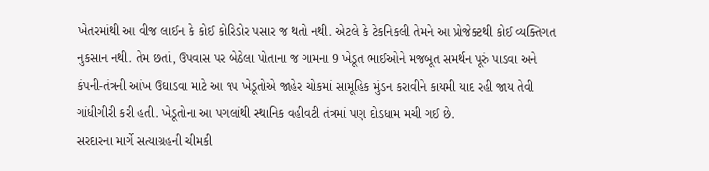ખેતરમાંથી આ વીજ લાઈન કે કોઈ કોરિડોર પસાર જ થતો નથી. એટલે કે ટેકનિકલી તેમને આ પ્રોજેક્ટથી કોઈ વ્યક્તિગત નુકસાન નથી. તેમ છતાં, ઉપવાસ પર બેઠેલા પોતાના જ ગામના 9 ખેડૂત ભાઈઓને મજબૂત સમર્થન પૂરું પાડવા અને કંપની-તંત્રની આંખ ઉઘાડવા માટે આ ૧૫ ખેડૂતોએ જાહેર ચોકમાં સામૂહિક મુંડન કરાવીને કાયમી યાદ રહી જાય તેવી ગાંધીગીરી કરી હતી. ખેડૂતોના આ પગલાંથી સ્થાનિક વહીવટી તંત્રમાં પણ દોડધામ મચી ગઈ છે.
સરદારના માર્ગે સત્યાગ્રહની ચીમકી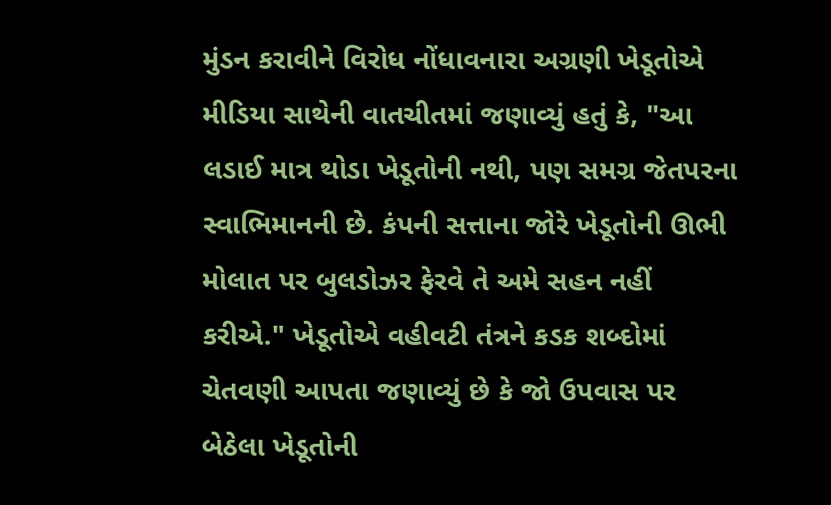મુંડન કરાવીને વિરોધ નોંધાવનારા અગ્રણી ખેડૂતોએ મીડિયા સાથેની વાતચીતમાં જણાવ્યું હતું કે, "આ લડાઈ માત્ર થોડા ખેડૂતોની નથી, પણ સમગ્ર જેતપરના સ્વાભિમાનની છે. કંપની સત્તાના જોરે ખેડૂતોની ઊભી મોલાત પર બુલડોઝર ફેરવે તે અમે સહન નહીં કરીએ." ખેડૂતોએ વહીવટી તંત્રને કડક શબ્દોમાં ચેતવણી આપતા જણાવ્યું છે કે જો ઉપવાસ પર બેઠેલા ખેડૂતોની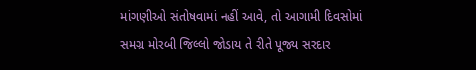માંગણીઓ સંતોષવામાં નહીં આવે, તો આગામી દિવસોમાં સમગ્ર મોરબી જિલ્લો જોડાય તે રીતે પૂજ્ય સરદાર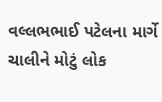વલ્લભભાઈ પટેલના માર્ગે ચાલીને મોટું લોક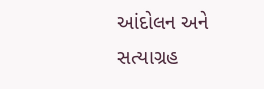આંદોલન અને સત્યાગ્રહ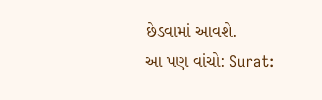છેડવામાં આવશે.
આ પણ વાંચો: Surat: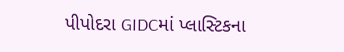પીપોદરા GIDCમાં પ્લાસ્ટિકના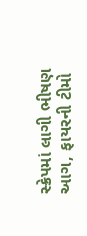સ્ક્રેપમાં લાગી ભીષણ આગ, ફાયરની ટીમો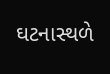ઘટનાસ્થળે